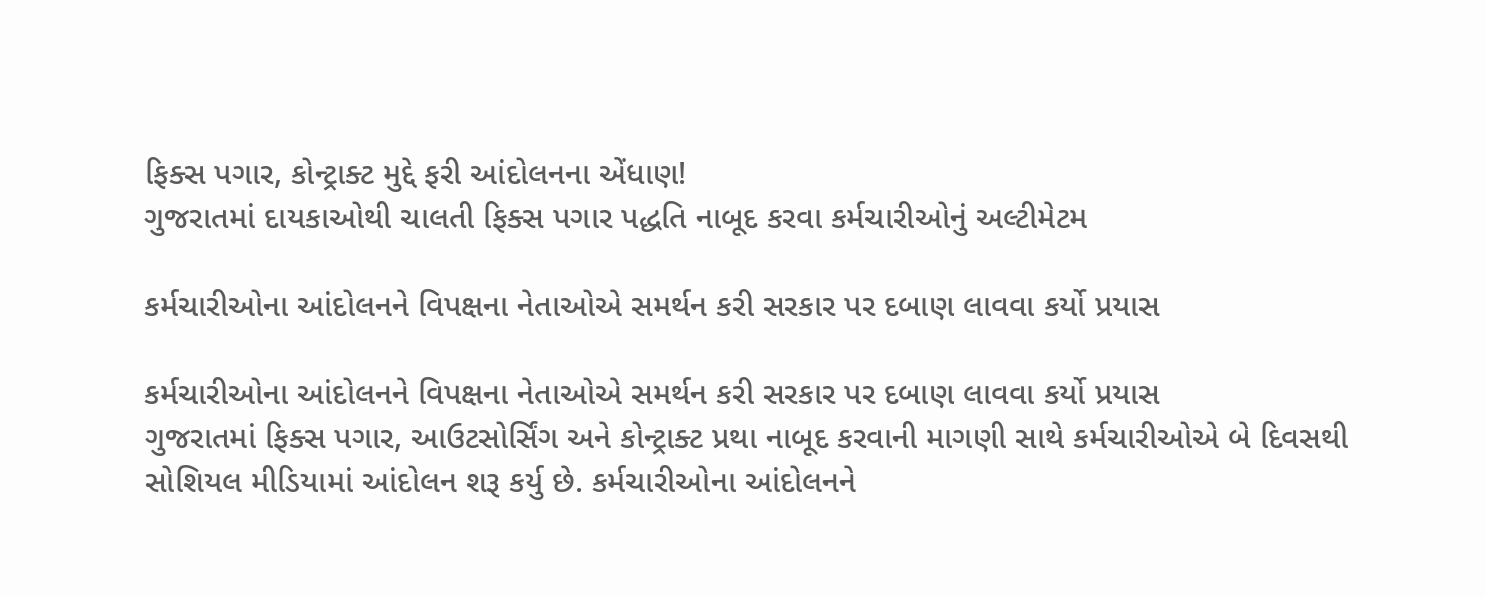ફિક્સ પગાર, કોન્ટ્રાક્ટ મુદ્દે ફરી આંદોલનના એંધાણ!
ગુજરાતમાં દાયકાઓથી ચાલતી ફિક્સ પગાર પદ્ધતિ નાબૂદ કરવા કર્મચારીઓનું અલ્ટીમેટમ

કર્મચારીઓના આંદોલનને વિપક્ષના નેતાઓએ સમર્થન કરી સરકાર પર દબાણ લાવવા કર્યો પ્રયાસ

કર્મચારીઓના આંદોલનને વિપક્ષના નેતાઓએ સમર્થન કરી સરકાર પર દબાણ લાવવા કર્યો પ્રયાસ
ગુજરાતમાં ફિક્સ પગાર, આઉટસોર્સિંગ અને કોન્ટ્રાક્ટ પ્રથા નાબૂદ કરવાની માગણી સાથે કર્મચારીઓએ બે દિવસથી સોશિયલ મીડિયામાં આંદોલન શરૂ કર્યુ છે. કર્મચારીઓના આંદોલનને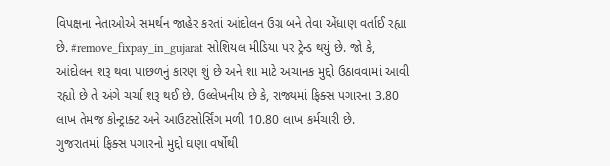વિપક્ષના નેતાઓએ સમર્થન જાહેર કરતાં આંદોલન ઉગ્ર બને તેવા એંધાણ વર્તાઈ રહ્યા છે. #remove_fixpay_in_gujarat સોશિયલ મીડિયા પર ટ્રેન્ડ થયું છે. જો કે, આંદોલન શરૂ થવા પાછળનું કારણ શું છે અને શા માટે અચાનક મુદ્દો ઉઠાવવામાં આવી રહ્યો છે તે અંગે ચર્ચા શરૂ થઈ છે. ઉલ્લેખનીય છે કે, રાજ્યમાં ફિક્સ પગારના 3.80 લાખ તેમજ કોન્ટ્રાક્ટ અને આઉટસોર્સિંગ મળી 10.80 લાખ કર્મચારી છે.
ગુજરાતમાં ફિક્સ પગારનો મુદ્દો ઘણા વર્ષોથી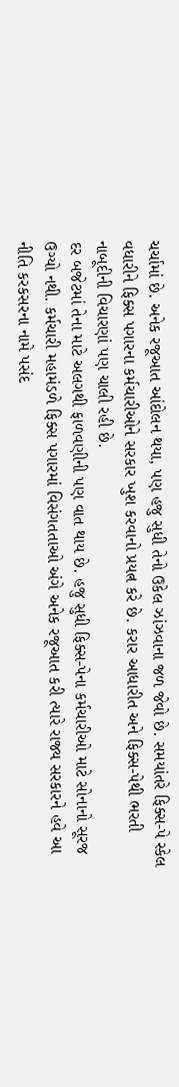ચર્ચામાં છે. અનેક રજૂઆત આંદોલન થયા, પણ હજુ સુધી તેનો ઉકેલ ઝાંઝવાના જળ જેવો છે. સમયાંતરે ફિક્સ-પે સ્કેલ વધારીને ફિક્સ પગારના કર્મચારીઓને સરકાર ખુશ કરવાનો પ્રયત્ન કરે છે. કરાર આધારીત અને ફિક્સ-પેથી ભરતી નાબૂદીની વિચારણાં પણ ચાલી રહી છે.
દર બજેટમાં તેના માટે અલગથી ફાળવણીની પણ વાત થાય છે. હજુ સુધી ફિક્સ-પેના કર્મચારીઓ માટે સોનાનો સૂરજ ઉગ્યો નથી. કર્મચારી મહામંડળે ફિક્સ પગારમાં વિસંગતતાઓ અંગે અનેક રજૂઆત કરી ત્યારે રાજ્ય સરકારને હવે આ નીતિ કરકસરના નામે પસંદ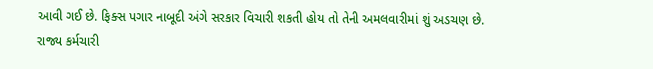આવી ગઈ છે. ફિક્સ પગાર નાબૂદી અંગે સરકાર વિચારી શકતી હોય તો તેની અમલવારીમાં શું અડચણ છે.
રાજ્ય કર્મચારી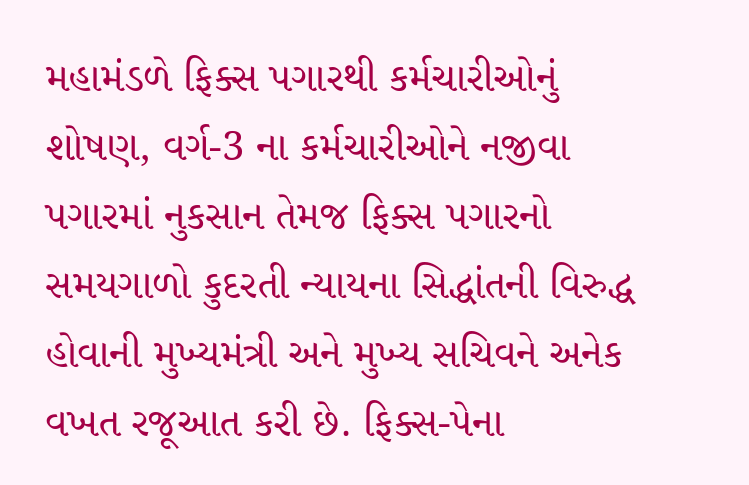મહામંડળે ફિક્સ પગારથી કર્મચારીઓનું શોષણ, વર્ગ-3 ના કર્મચારીઓને નજીવા પગારમાં નુકસાન તેમજ ફિક્સ પગારનો સમયગાળો કુદરતી ન્યાયના સિદ્ધાંતની વિરુદ્ધ હોવાની મુખ્યમંત્રી અને મુખ્ય સચિવને અનેક વખત રજૂઆત કરી છે. ફિક્સ-પેના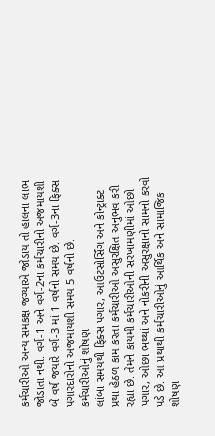કર્મચારીઓ અન્ય સમકક્ષ જગ્યાએ જોડાય તો હાલના લાભ જોડાતા નથી. વર્ગ-1 અને વર્ગ-2ના કર્મચારીનો અજમાયશી બે વર્ષ જયારે વર્ગ-3 માં 1 વર્ષનો સમય છે. વર્ગ-3ના ફિક્સ પગારદારોનો અજમાયશી સમય 5 વર્ષનો છે.
કર્મચારીઓનું શોષણ
લાંબા સમયથી ફિક્સ પગાર, આઉટસોર્સિંગ અને કોન્ટ્રાક્ટ પ્રથા હેઠળ કામ કરતા કર્મચારીઓ અસુરક્ષિત અનુભવ કરી રહ્યા છે. તેમને કાયમી કર્મચારીઓની સરખામણીમાં ઓછો પગાર, ઓછા ભથ્થાં અને નોકરીની અસુરક્ષાનો સામનો કરવો પડે છે. આ પ્રથાથી કર્મચારીઓનું આર્થિક અને સામાજિક શોષણ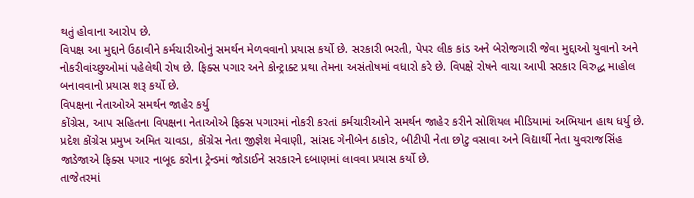થતું હોવાના આરોપ છે.
વિપક્ષ આ મુદ્દાને ઉઠાવીને કર્મચારીઓનું સમર્થન મેળવવાનો પ્રયાસ કર્યો છે. સરકારી ભરતી, પેપર લીક કાંડ અને બેરોજગારી જેવા મુદ્દાઓ યુવાનો અને નોકરીવાંચ્છુઓમાં પહેલેથી રોષ છે. ફિક્સ પગાર અને કોન્ટ્રાક્ટ પ્રથા તેમના અસંતોષમાં વધારો કરે છે. વિપક્ષે રોષને વાચા આપી સરકાર વિરુદ્ધ માહોલ બનાવવાનો પ્રયાસ શરૂ કર્યો છે.
વિપક્ષના નેતાઓએ સમર્થન જાહેર કર્યુ
કોંગ્રેસ, આપ સહિતના વિપક્ષના નેતાઓએ ફિક્સ પગારમાં નોકરી કરતાં કર્મચારીઓને સમર્થન જાહેર કરીને સોશિયલ મીડિયામાં અભિયાન હાથ ધર્યુ છે. પ્રદેશ કોંગ્રેસ પ્રમુખ અમિત ચાવડા, કોંગ્રેસ નેતા જીજ્ઞેશ મેવાણી, સાંસદ ગેનીબેન ઠાકોર, બીટીપી નેતા છોટુ વસાવા અને વિદ્યાર્થી નેતા યુવરાજસિંહ જાડેજાએ ફિક્સ પગાર નાબૂદ કરોના ટ્રેન્ડમાં જોડાઈને સરકારને દબાણમાં લાવવા પ્રયાસ કર્યો છે.
તાજેતરમાં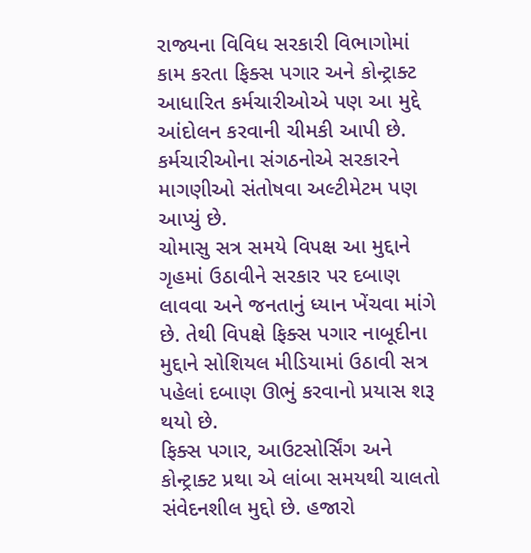રાજ્યના વિવિધ સરકારી વિભાગોમાં કામ કરતા ફિક્સ પગાર અને કોન્ટ્રાક્ટ આધારિત કર્મચારીઓએ પણ આ મુદ્દે આંદોલન કરવાની ચીમકી આપી છે. કર્મચારીઓના સંગઠનોએ સરકારને માગણીઓ સંતોષવા અલ્ટીમેટમ પણ આપ્યું છે.
ચોમાસુ સત્ર સમયે વિપક્ષ આ મુદ્દાને ગૃહમાં ઉઠાવીને સરકાર પર દબાણ લાવવા અને જનતાનું ધ્યાન ખેંચવા માંગે છે. તેથી વિપક્ષે ફિક્સ પગાર નાબૂદીના મુદ્દાને સોશિયલ મીડિયામાં ઉઠાવી સત્ર પહેલાં દબાણ ઊભું કરવાનો પ્રયાસ શરૂ થયો છે.
ફિક્સ પગાર, આઉટસોર્સિંગ અને કોન્ટ્રાક્ટ પ્રથા એ લાંબા સમયથી ચાલતો સંવેદનશીલ મુદ્દો છે. હજારો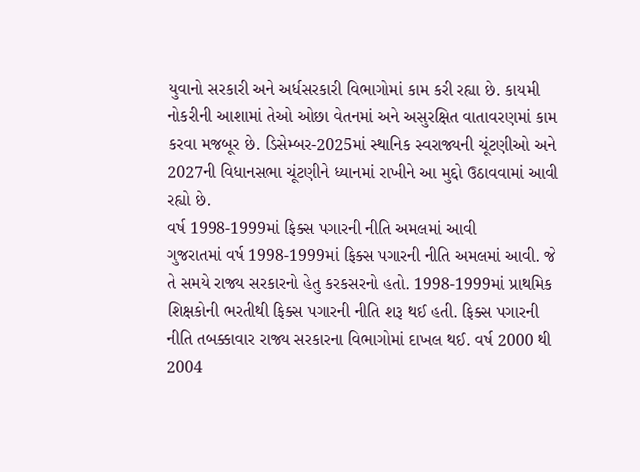યુવાનો સરકારી અને અર્ધસરકારી વિભાગોમાં કામ કરી રહ્યા છે. કાયમી નોકરીની આશામાં તેઓ ઓછા વેતનમાં અને અસુરક્ષિત વાતાવરણમાં કામ કરવા મજબૂર છે. ડિસેમ્બર-2025માં સ્થાનિક સ્વરાજ્યની ચૂંટણીઓ અને 2027ની વિધાનસભા ચૂંટણીને ધ્યાનમાં રાખીને આ મુદ્દો ઉઠાવવામાં આવી રહ્યો છે.
વર્ષ 1998-1999માં ફિક્સ પગારની નીતિ અમલમાં આવી
ગુજરાતમાં વર્ષ 1998-1999માં ફિક્સ પગારની નીતિ અમલમાં આવી. જે તે સમયે રાજ્ય સરકારનો હેતુ કરકસરનો હતો. 1998-1999માં પ્રાથમિક શિક્ષકોની ભરતીથી ફિક્સ પગારની નીતિ શરૂ થઈ હતી. ફિક્સ પગારની નીતિ તબક્કાવાર રાજ્ય સરકારના વિભાગોમાં દાખલ થઈ. વર્ષ 2000 થી 2004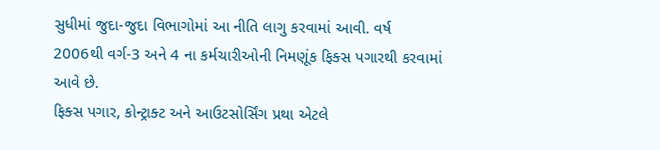સુધીમાં જુદા-જુદા વિભાગોમાં આ નીતિ લાગુ કરવામાં આવી. વર્ષ 2006થી વર્ગ-3 અને 4 ના કર્મચારીઓની નિમણૂંક ફિક્સ પગારથી કરવામાં આવે છે.
ફિક્સ પગાર, કોન્ટ્રાક્ટ અને આઉટસોર્સિંગ પ્રથા એટલે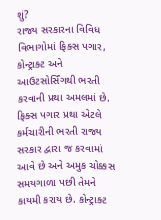શું?
રાજ્ય સરકારના વિવિધ વિભાગોમાં ફિક્સ પગાર, કોન્ટ્રાક્ટ અને આઉટસોર્સિંગથી ભરતી કરવાની પ્રથા અમલમાં છે. ફિક્સ પગાર પ્રથા એટલે કર્મચારીની ભરતી રાજ્ય સરકાર દ્વારા જ કરવામાં આવે છે અને અમુક ચોક્કસ સમયગાળા પછી તેમને કાયમી કરાય છે. કોન્ટ્રાક્ટ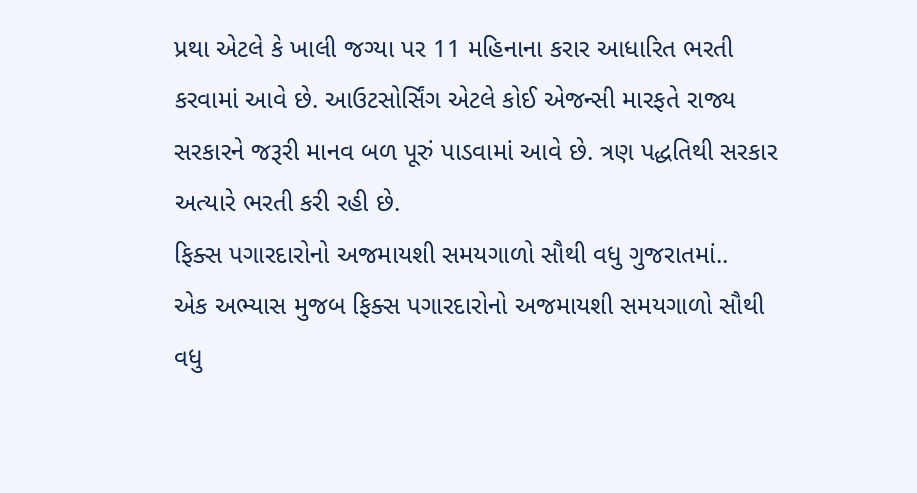પ્રથા એટલે કે ખાલી જગ્યા પર 11 મહિનાના કરાર આધારિત ભરતી કરવામાં આવે છે. આઉટસોર્સિંગ એટલે કોઈ એજન્સી મારફતે રાજ્ય સરકારને જરૂરી માનવ બળ પૂરું પાડવામાં આવે છે. ત્રણ પદ્ધતિથી સરકાર અત્યારે ભરતી કરી રહી છે.
ફિક્સ પગારદારોનો અજમાયશી સમયગાળો સૌથી વધુ ગુજરાતમાં..
એક અભ્યાસ મુજબ ફિક્સ પગારદારોનો અજમાયશી સમયગાળો સૌથી વધુ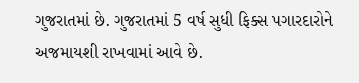ગુજરાતમાં છે. ગુજરાતમાં 5 વર્ષ સુધી ફિક્સ પગારદારોને અજમાયશી રાખવામાં આવે છે.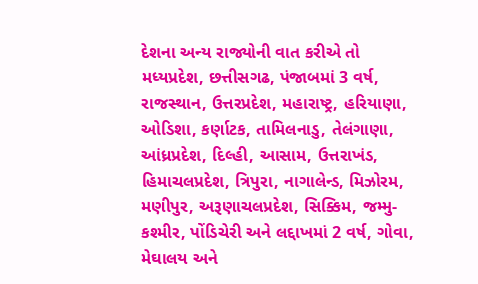દેશના અન્ય રાજ્યોની વાત કરીએ તો મધ્યપ્રદેશ, છત્તીસગઢ, પંજાબમાં 3 વર્ષ, રાજસ્થાન, ઉત્તરપ્રદેશ, મહારાષ્ટ્ર, હરિયાણા, ઓડિશા, કર્ણાટક, તામિલનાડુ, તેલંગાણા, આંધ્રપ્રદેશ, દિલ્હી, આસામ, ઉત્તરાખંડ, હિમાચલપ્રદેશ, ત્રિપુરા, નાગાલેન્ડ, મિઝોરમ, મણીપુર, અરૂણાચલપ્રદેશ, સિક્કિમ, જમ્મુ-કશ્મીર, પોંડિચેરી અને લદ્દાખમાં 2 વર્ષ, ગોવા, મેઘાલય અને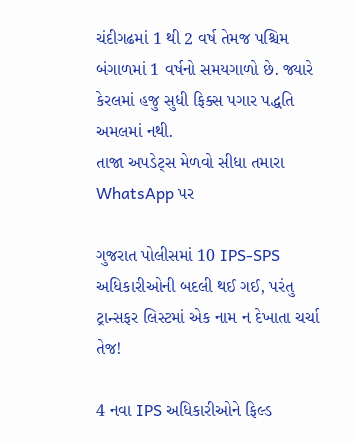ચંદીગઢમાં 1 થી 2 વર્ષ તેમજ પશ્ચિમ બંગાળમાં 1 વર્ષનો સમયગાળો છે. જ્યારે કેરલમાં હજુ સુધી ફિક્સ પગાર પદ્ધતિ અમલમાં નથી.
તાજા અપડેટ્સ મેળવો સીધા તમારા WhatsApp પર

ગુજરાત પોલીસમાં 10 IPS-SPS અધિકારીઓની બદલી થઈ ગઈ, પરંતુ ટ્રાન્સફર લિસ્ટમાં એક નામ ન દેખાતા ચર્ચા તેજ!

4 નવા IPS અધિકારીઓને ફિલ્ડ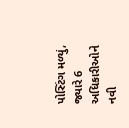પોસ્ટિંગ મળ્યું, જ્યારે 6 અધિકારીઓને નવી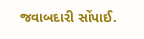જવાબદારી સોંપાઈ.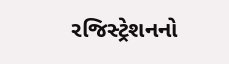રજિસ્ટ્રેશનનો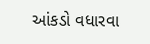આંકડો વધારવા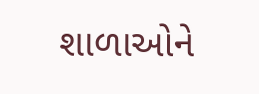શાળાઓને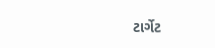ટાર્ગેટ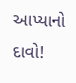આપ્યાનો દાવો!